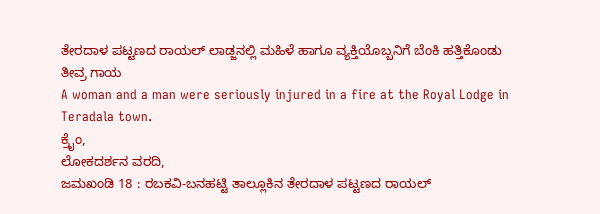ತೇರದಾಳ ಪಟ್ಟಣದ ರಾಯಲ್ ಲಾಡ್ಜನಲ್ಲಿ ಮಹಿಳೆ ಹಾಗೂ ವ್ಯಕ್ತಿಯೊಬ್ಬನಿಗೆ ಬೆಂಕಿ ಹತ್ತಿಕೊಂಡು ತೀವ್ರ ಗಾಯ
A woman and a man were seriously injured in a fire at the Royal Lodge in Teradala town.
ಕ್ರೈಂ,
ಲೋಕದರ್ಶನ ವರದಿ,
ಜಮಖಂಡಿ 18 : ರಬಕವಿ-ಬನಹಟ್ಟಿ ತಾಲ್ಲೂಕಿನ ತೇರದಾಳ ಪಟ್ಟಣದ ರಾಯಲ್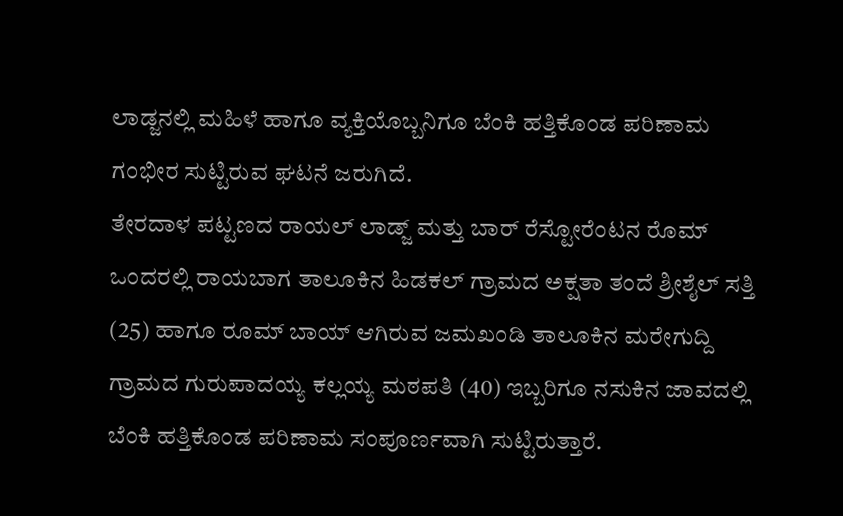ಲಾಡ್ಜನಲ್ಲಿ ಮಹಿಳೆ ಹಾಗೂ ವ್ಯಕ್ತಿಯೊಬ್ಬನಿಗೂ ಬೆಂಕಿ ಹತ್ತಿಕೊಂಡ ಪರಿಣಾಮ ಗಂಭೀರ ಸುಟ್ಟಿರುವ ಘಟನೆ ಜರುಗಿದೆ.
ತೇರದಾಳ ಪಟ್ಟಣದ ರಾಯಲ್ ಲಾಡ್ಜ್ ಮತ್ತು ಬಾರ್ ರೆಸ್ಟೋರೆಂಟನ ರೊಮ್ ಒಂದರಲ್ಲಿ ರಾಯಬಾಗ ತಾಲೂಕಿನ ಹಿಡಕಲ್ ಗ್ರಾಮದ ಅಕ್ಷತಾ ತಂದೆ ಶ್ರೀಶೈಲ್ ಸತ್ತಿ (25) ಹಾಗೂ ರೂಮ್ ಬಾಯ್ ಆಗಿರುವ ಜಮಖಂಡಿ ತಾಲೂಕಿನ ಮರೇಗುದ್ದಿ ಗ್ರಾಮದ ಗುರುಪಾದಯ್ಯ ಕಲ್ಲಯ್ಯ ಮಠಪತಿ (40) ಇಬ್ಬರಿಗೂ ನಸುಕಿನ ಜಾವದಲ್ಲಿ ಬೆಂಕಿ ಹತ್ತಿಕೊಂಡ ಪರಿಣಾಮ ಸಂಪೂರ್ಣವಾಗಿ ಸುಟ್ಟಿರುತ್ತಾರೆ.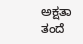ಅಕ್ಷತಾ ತಂದೆ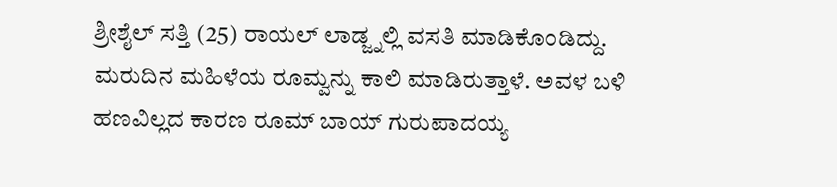ಶ್ರೀಶೈಲ್ ಸತ್ತಿ (25) ರಾಯಲ್ ಲಾಡ್ಜ್ನಲ್ಲಿ ವಸತಿ ಮಾಡಿಕೊಂಡಿದ್ದು. ಮರುದಿನ ಮಹಿಳೆಯ ರೂಮ್ವನ್ನು ಕಾಲಿ ಮಾಡಿರುತ್ತಾಳೆ. ಅವಳ ಬಳಿ ಹಣವಿಲ್ಲದ ಕಾರಣ ರೂಮ್ ಬಾಯ್ ಗುರುಪಾದಯ್ಯ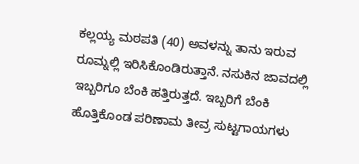ಕಲ್ಲಯ್ಯ ಮಠಪತಿ (40) ಅವಳನ್ನು ತಾನು ಇರುವ ರೂಮ್ನಲ್ಲಿ ಇರಿಸಿಕೊಂಡಿರುತ್ತಾನೆ. ನಸುಕಿನ ಜಾವದಲ್ಲಿ ಇಬ್ಬರಿಗೂ ಬೆಂಕಿ ಹತ್ತಿರುತ್ತದೆ. ಇಬ್ಬರಿಗೆ ಬೆಂಕಿ ಹೊತ್ತಿಕೊಂಡ ಪರಿಣಾಮ ತೀವ್ರ ಸುಟ್ಟಗಾಯಗಳು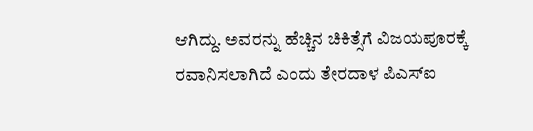ಆಗಿದ್ದು. ಅವರನ್ನು ಹೆಚ್ಚಿನ ಚಿಕಿತ್ಸೆಗೆ ವಿಜಯಪೂರಕ್ಕೆ ರವಾನಿಸಲಾಗಿದೆ ಎಂದು ತೇರದಾಳ ಪಿಎಸ್ಐ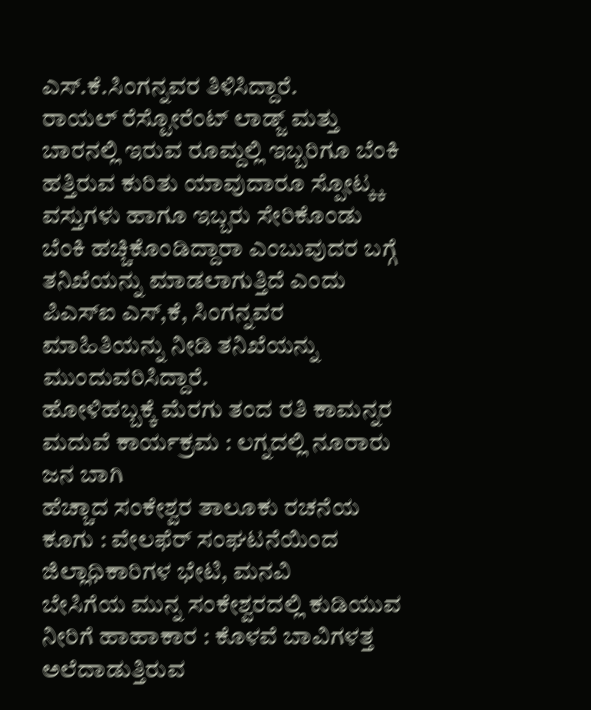ಎಸ್.ಕೆ.ಸಿಂಗನ್ನವರ ತಿಳಿಸಿದ್ದಾರೆ.
ರಾಯಲ್ ರೆಸ್ಟೋರೆಂಟ್ ಲಾಡ್ಜ್ ಮತ್ತು ಬಾರನಲ್ಲಿ ಇರುವ ರೂಮ್ದಲ್ಲಿ ಇಬ್ಬರಿಗೂ ಬೆಂಕಿ ಹತ್ತಿರುವ ಕುರಿತು ಯಾವುದಾರೂ ಸ್ಪೋಟ್ಕ್ಕ ವಸ್ತುಗಳು ಹಾಗೂ ಇಬ್ಬರು ಸೇರಿಕೊಂಡು ಬೆಂಕಿ ಹಚ್ಚಿಕೊಂಡಿದ್ದಾರಾ ಎಂಬುವುದರ ಬಗ್ಗೆ ತನಿಖೆಯನ್ನು ಮಾಡಲಾಗುತ್ತಿದೆ ಎಂದು ಪಿಎಸ್ಐ ಎಸ್,ಕೆ, ಸಿಂಗನ್ನವರ ಮಾಹಿತಿಯನ್ನು ನೀಡಿ ತನಿಖೆಯನ್ನು ಮುಂದುವರಿಸಿದ್ದಾರೆ.
ಹೋಳಿಹಬ್ಬಕ್ಕೆ ಮೆರಗು ತಂದ ರತಿ ಕಾಮನ್ನರ ಮದುವೆ ಕಾರ್ಯಕ್ರಮ : ಲಗ್ನದಲ್ಲಿ ನೂರಾರು ಜನ ಬಾಗಿ
ಹೆಚ್ಚಾದ ಸಂಕೇಶ್ವರ ತಾಲೂಕು ರಚನೆಯ ಕೂಗು : ವೇಲಫೆರ್ ಸಂಘಟನೆಯಿಂದ ಜಿಲ್ಲಾಧಿಕಾರಿಗಳ ಭೇಟಿ, ಮನವಿ
ಬೇಸಿಗೆಯ ಮುನ್ನ ಸಂಕೇಶ್ವರದಲ್ಲಿ ಕುಡಿಯುವ ನೀರಿಗೆ ಹಾಹಾಕಾರ : ಕೊಳವೆ ಬಾವಿಗಳತ್ತ ಅಲೆದಾಡುತ್ತಿರುವ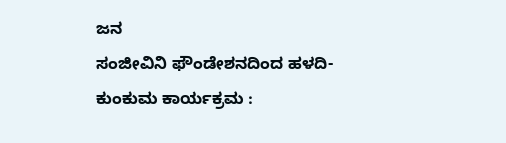ಜನ
ಸಂಜೀವಿನಿ ಫೌಂಡೇಶನದಿಂದ ಹಳದಿ-ಕುಂಕುಮ ಕಾರ್ಯಕ್ರಮ :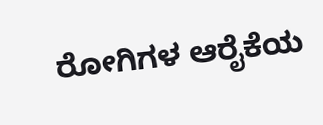ರೋಗಿಗಳ ಆರೈಕೆಯ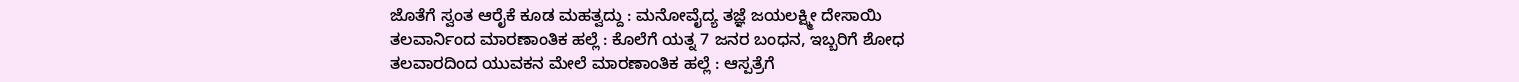ಜೊತೆಗೆ ಸ್ವಂತ ಆರೈಕೆ ಕೂಡ ಮಹತ್ವದ್ದು : ಮನೋವೈದ್ಯ ತಜ್ಞೆ ಜಯಲಕ್ಷ್ಮೀ ದೇಸಾಯಿ
ತಲವಾರ್ನಿಂದ ಮಾರಣಾಂತಿಕ ಹಲ್ಲೆ : ಕೊಲೆಗೆ ಯತ್ನ 7 ಜನರ ಬಂಧನ, ಇಬ್ಬರಿಗೆ ಶೋಧ
ತಲವಾರದಿಂದ ಯುವಕನ ಮೇಲೆ ಮಾರಣಾಂತಿಕ ಹಲ್ಲೆ : ಆಸ್ಪತ್ರೆಗೆ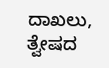ದಾಖಲು, ತ್ವೇಷದ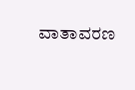ವಾತಾವರಣ